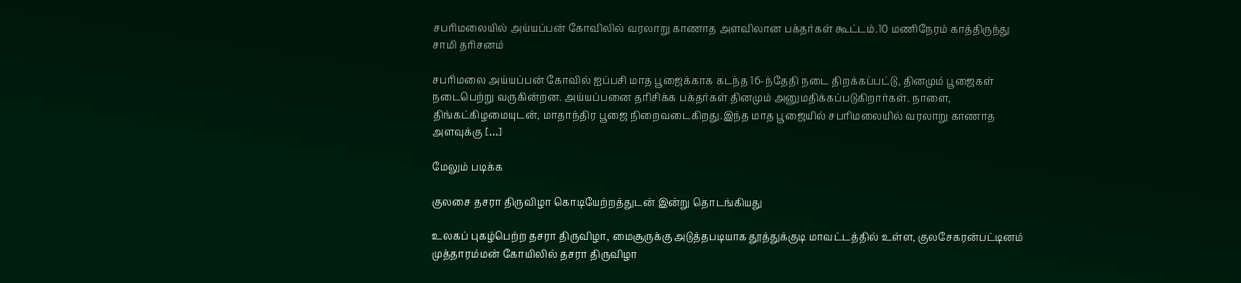சபரிமலையில் அய்யப்பன் கோவிலில் வரலாறு காணாத அளவிலான பக்தர்கள் கூட்டம்.10 மணிநேரம் காத்திருந்து சாமி தரிசனம்

சபரிமலை அய்யப்பன் கோவில் ஐப்பசி மாத பூஜைக்காக கடந்த 16-ந்தேதி நடை திறக்கப்பட்டு, தினமும் பூஜைகள் நடைபெற்று வருகின்றன. அய்யப்பனை தரிசிக்க பக்தர்கள் தினமும் அனுமதிக்கப்படுகிறார்கள். நாளை, திங்கட்கிழமையுடன், மாதாந்திர பூஜை நிறைவடைகிறது.இந்த மாத பூஜையில் சபரிமலையில் வரலாறு காணாத அளவுக்கு […]

மேலும் படிக்க

குலசை தசரா திருவிழா கொடியேற்றத்துடன் இன்று தொடங்கியது

உலகப் புகழ்பெற்ற தசரா திருவிழா, மைசூருக்கு அடுத்தபடியாக தூத்துக்குடி மாவட்டத்தில் உள்ள, குலசேகரன்பட்டினம் முத்தாரம்மன் கோயிலில் தசரா திருவிழா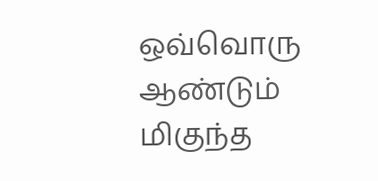ஒவ்வொரு ஆண்டும் மிகுந்த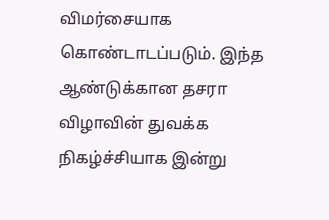விமர்சையாக கொண்டாடப்படும். இந்த ஆண்டுக்கான தசரா விழாவின் துவக்க நிகழ்ச்சியாக இன்று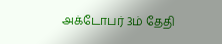அக்டோபர் 3ம் தேதி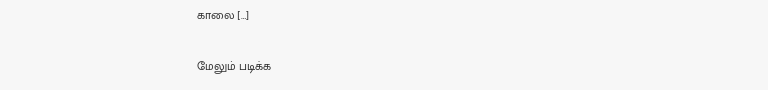காலை […]

மேலும் படிக்க